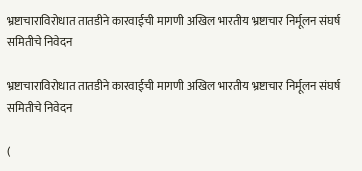भ्रष्टाचाराविरोधात तातडीने कारवाईची मागणी अखिल भारतीय भ्रष्टाचार निर्मूलन संघर्ष समितीचे निवेदन

भ्रष्टाचाराविरोधात तातडीने कारवाईची मागणी अखिल भारतीय भ्रष्टाचार निर्मूलन संघर्ष समितीचे निवेदन

(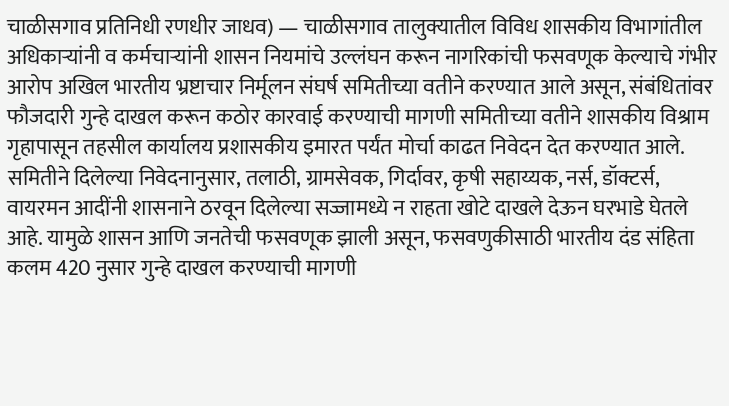चाळीसगाव प्रतिनिधी रणधीर जाधव) — चाळीसगाव तालुक्यातील विविध शासकीय विभागांतील अधिकाऱ्यांनी व कर्मचाऱ्यांनी शासन नियमांचे उल्लंघन करून नागरिकांची फसवणूक केल्याचे गंभीर आरोप अखिल भारतीय भ्रष्टाचार निर्मूलन संघर्ष समितीच्या वतीने करण्यात आले असून, संबंधितांवर फौजदारी गुन्हे दाखल करून कठोर कारवाई करण्याची मागणी समितीच्या वतीने शासकीय विश्राम गृहापासून तहसील कार्यालय प्रशासकीय इमारत पर्यंत मोर्चा काढत निवेदन देत करण्यात आले. समितीने दिलेल्या निवेदनानुसार, तलाठी, ग्रामसेवक, गिर्दावर, कृषी सहाय्यक, नर्स, डॉक्टर्स, वायरमन आदींनी शासनाने ठरवून दिलेल्या सज्जामध्ये न राहता खोटे दाखले देऊन घरभाडे घेतले आहे. यामुळे शासन आणि जनतेची फसवणूक झाली असून, फसवणुकीसाठी भारतीय दंड संहिता कलम 420 नुसार गुन्हे दाखल करण्याची मागणी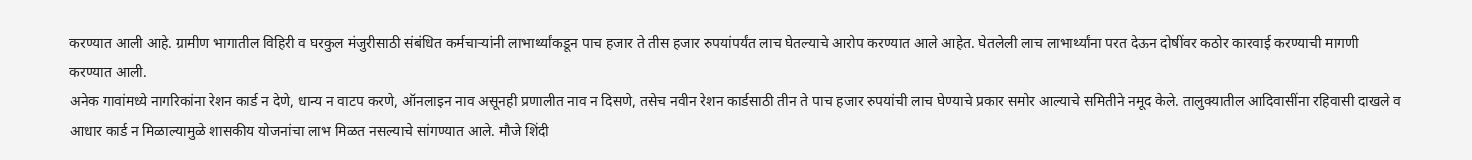करण्यात आली आहे. ग्रामीण भागातील विहिरी व घरकुल मंजुरीसाठी संबंधित कर्मचाऱ्यांनी लाभार्थ्यांकडून पाच हजार ते तीस हजार रुपयांपर्यंत लाच घेतल्याचे आरोप करण्यात आले आहेत. घेतलेली लाच लाभार्थ्यांना परत देऊन दोषींवर कठोर कारवाई करण्याची मागणी करण्यात आली.
अनेक गावांमध्ये नागरिकांना रेशन कार्ड न देणे, धान्य न वाटप करणे, ऑनलाइन नाव असूनही प्रणालीत नाव न दिसणे, तसेच नवीन रेशन कार्डसाठी तीन ते पाच हजार रुपयांची लाच घेण्याचे प्रकार समोर आल्याचे समितीने नमूद केले. तालुक्यातील आदिवासींना रहिवासी दाखले व आधार कार्ड न मिळाल्यामुळे शासकीय योजनांचा लाभ मिळत नसल्याचे सांगण्यात आले. मौजे शिंदी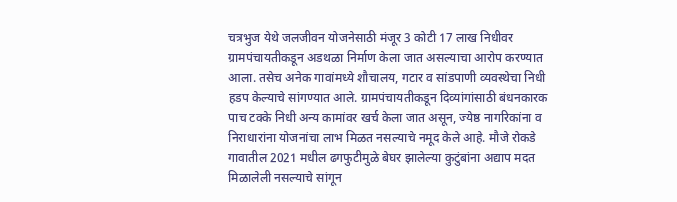चत्रभुज येथे जलजीवन योजनेसाठी मंजूर 3 कोटी 17 लाख निधीवर ग्रामपंचायतीकडून अडथळा निर्माण केला जात असल्याचा आरोप करण्यात आला. तसेच अनेक गावांमध्ये शौचालय, गटार व सांडपाणी व्यवस्थेचा निधी हडप केल्याचे सांगण्यात आले. ग्रामपंचायतीकडून दिव्यांगांसाठी बंधनकारक पाच टक्के निधी अन्य कामांवर खर्च केला जात असून, ज्येष्ठ नागरिकांना व निराधारांना योजनांचा लाभ मिळत नसल्याचे नमूद केले आहे. मौजे रोकडे गावातील 2021 मधील ढगफुटीमुळे बेघर झालेल्या कुटुंबांना अद्याप मदत मिळालेली नसल्याचे सांगून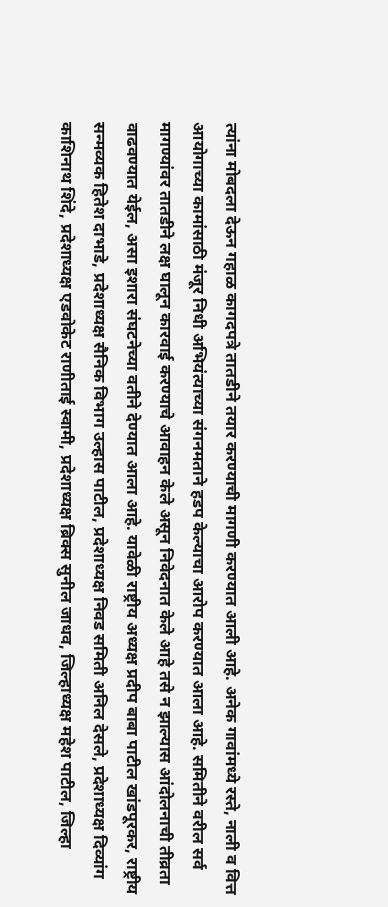त्यांना मोबदला देऊन गहाळ कागदपत्रे तातडीने तयार करण्याची मागणी करण्यात आली आहे. अनेक गावांमध्ये रस्ते, नाली व वित्त आयोगाच्या कामांसाठी मंजूर निधी अभियंत्याच्या संगनमताने हडप केल्याचा आरोप करण्यात आला आहे. समितीने वरील सर्व मागण्यांवर तातडीने लक्ष घालून कारवाई करण्याचे आवाहन केले असून निवेदनात केले आहे तसे न झाल्यास आंदोलनाची तीव्रता वाढवण्यात येईल, असा इशारा संघटनेच्या वतीने देण्यात आला आहे. यावेळी राष्ट्रीय अध्यक्ष प्रदीप बाबा पाटील खांडपूरकर, राष्ट्रीय सन्मव्यक हितेश दाभाडे, प्रदेशाध्यक्ष सैनिक विभाग उल्हास पाटील, प्रदेशाध्यक्ष निवड समिती अनिल देसले, प्रदेशाध्यक्ष दिव्यांग काशिनाथ शिंदे, प्रदेशाध्यक्ष एडवोकेट राणीताई स्वामी, प्रदेशाध्यक्ष ब्रिक्स सुनील जाधव, जिल्हाध्यक्ष महेश पाटील, जिल्हा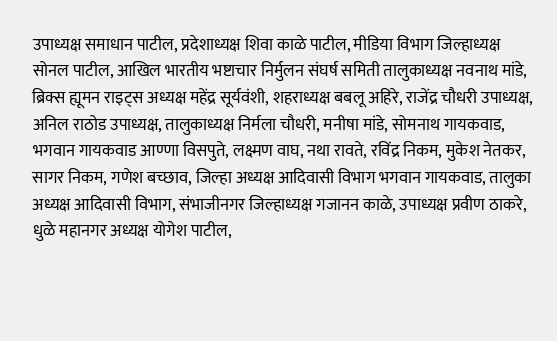उपाध्यक्ष समाधान पाटील, प्रदेशाध्यक्ष शिवा काळे पाटील, मीडिया विभाग जिल्हाध्यक्ष सोनल पाटील, आखिल भारतीय भष्टाचार निर्मुलन संघर्ष समिती तालुकाध्यक्ष नवनाथ मांडे, ब्रिक्स ह्यूमन राइट्स अध्यक्ष महेंद्र सूर्यवंशी, शहराध्यक्ष बबलू अहिरे, राजेंद्र चौधरी उपाध्यक्ष, अनिल राठोड उपाध्यक्ष, तालुकाध्यक्ष निर्मला चौधरी, मनीषा मांडे, सोमनाथ गायकवाड, भगवान गायकवाड आण्णा विसपुते, लक्ष्मण वाघ, नथा रावते, रविंद्र निकम, मुकेश नेतकर, सागर निकम, गणेश बच्छाव, जिल्हा अध्यक्ष आदिवासी विभाग भगवान गायकवाड, तालुका अध्यक्ष आदिवासी विभाग, संभाजीनगर जिल्हाध्यक्ष गजानन काळे, उपाध्यक्ष प्रवीण ठाकरे, धुळे महानगर अध्यक्ष योगेश पाटील,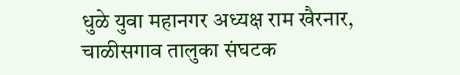धुळे युवा महानगर अध्यक्ष राम खैरनार, चाळीसगाव तालुका संघटक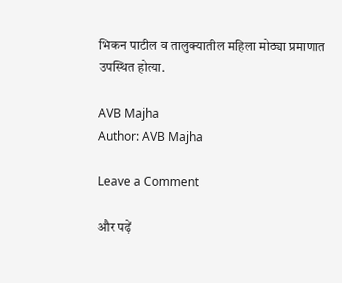भिकन पाटील व तालुक्यातील महिला मोठ्या प्रमाणात उपस्थित होत्या.

AVB Majha
Author: AVB Majha

Leave a Comment

और पढ़ें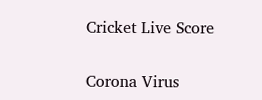Cricket Live Score

Corona Virus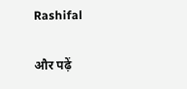Rashifal

और पढ़ें